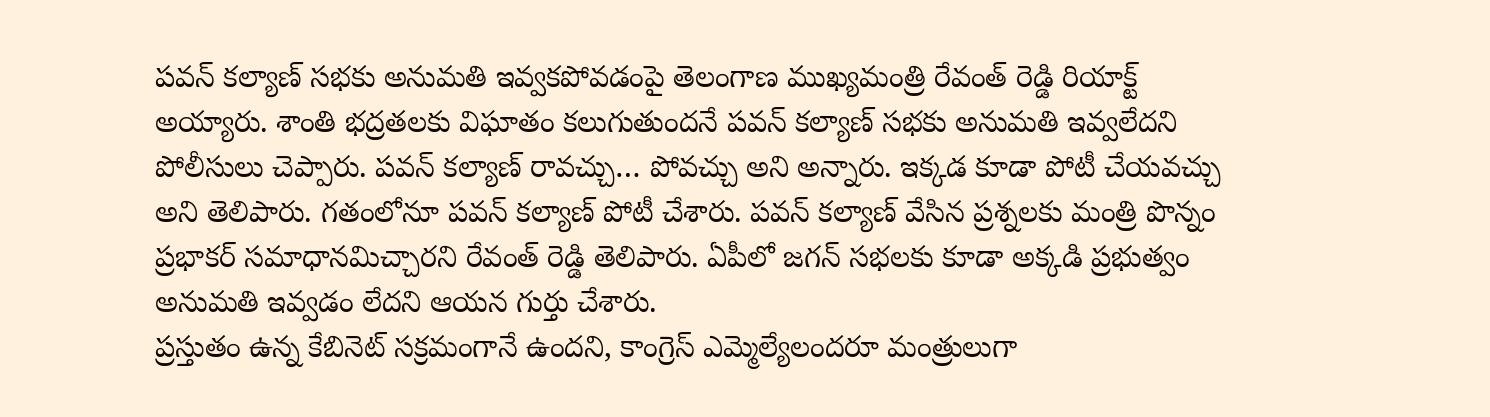పవన్ కల్యాణ్ సభకు అనుమతి ఇవ్వకపోవడంపై తెలంగాణ ముఖ్యమంత్రి రేవంత్ రెడ్డి రియాక్ట్ అయ్యారు. శాంతి భద్రతలకు విఘాతం కలుగుతుందనే పవన్ కల్యాణ్ సభకు అనుమతి ఇవ్వలేదని పోలీసులు చెప్పారు. పవన్ కల్యాణ్ రావచ్చు… పోవచ్చు అని అన్నారు. ఇక్కడ కూడా పోటీ చేయవచ్చు అని తెలిపారు. గతంలోనూ పవన్ కల్యాణ్ పోటీ చేశారు. పవన్ కల్యాణ్ వేసిన ప్రశ్నలకు మంత్రి పొన్నం ప్రభాకర్ సమాధానమిచ్చారని రేవంత్ రెడ్డి తెలిపారు. ఏపీలో జగన్ సభలకు కూడా అక్కడి ప్రభుత్వం అనుమతి ఇవ్వడం లేదని ఆయన గుర్తు చేశారు.
ప్రస్తుతం ఉన్న కేబినెట్ సక్రమంగానే ఉందని, కాంగ్రెస్ ఎమ్మెల్యేలందరూ మంత్రులుగా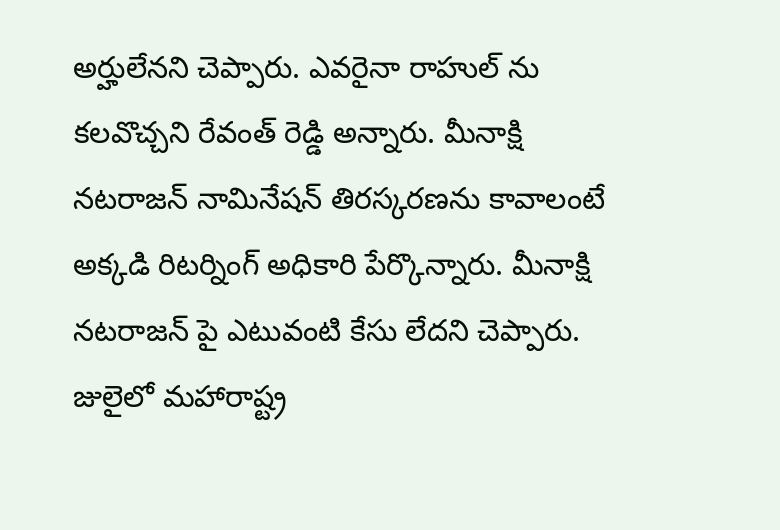అర్హులేనని చెప్పారు. ఎవరైనా రాహుల్ ను కలవొచ్చని రేవంత్ రెడ్డి అన్నారు. మీనాక్షి నటరాజన్ నామినేషన్ తిరస్కరణను కావాలంటే అక్కడి రిటర్నింగ్ అధికారి పేర్కొన్నారు. మీనాక్షి నటరాజన్ పై ఎటువంటి కేసు లేదని చెప్పారు. జులైలో మహారాష్ట్ర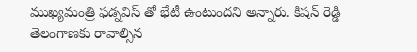ముఖ్యమంత్రి ఫడ్నవిస్ తో భేటీ ఉంటుందని అన్నారు. కిషన్ రెడ్డి తెలంగాణకు రావాల్సిన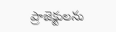ప్రాజెక్టులను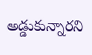అడ్డుకున్నారని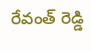రేవంత్ రెడ్డి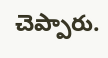చెప్పారు.